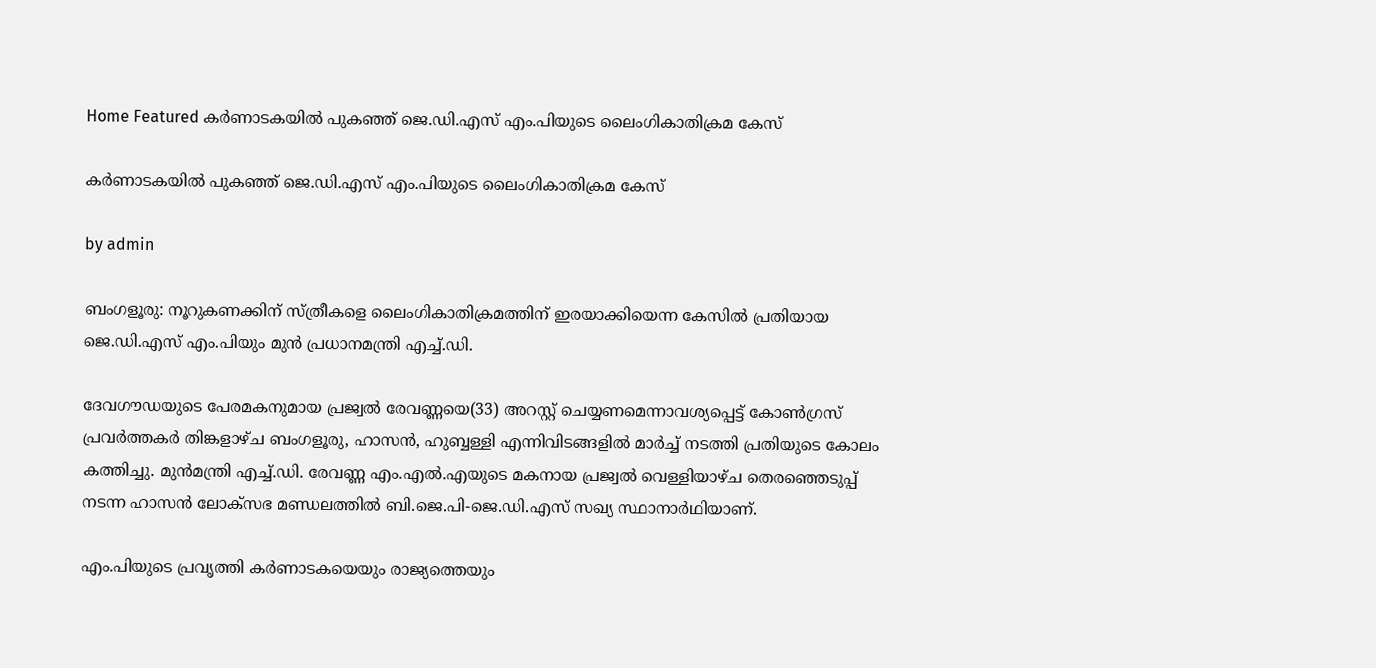Home Featured കര്‍ണാടകയില്‍ പുകഞ്ഞ് ജെ.ഡി.എസ് എം.പിയുടെ ലൈംഗികാതിക്രമ കേസ്

കര്‍ണാടകയില്‍ പുകഞ്ഞ് ജെ.ഡി.എസ് എം.പിയുടെ ലൈംഗികാതിക്രമ കേസ്

by admin

ബംഗളൂരു: നൂറുകണക്കിന് സ്ത്രീകളെ ലൈംഗികാതിക്രമത്തിന് ഇരയാക്കിയെന്ന കേസില്‍ പ്രതിയായ ജെ.ഡി.എസ് എം.പിയും മുൻ പ്രധാനമന്ത്രി എച്ച്‌.ഡി.

ദേവഗൗഡയുടെ പേരമകനുമായ പ്രജ്വല്‍ രേവണ്ണയെ(33) അറസ്റ്റ് ചെയ്യണമെന്നാവശ്യപ്പെട്ട് കോണ്‍ഗ്രസ് പ്രവർത്തകർ തിങ്കളാഴ്ച ബംഗളൂരു, ഹാസൻ, ഹുബ്ബള്ളി എന്നിവിടങ്ങളില്‍ മാർച്ച്‌ നടത്തി പ്രതിയുടെ കോലം കത്തിച്ചു. മുൻമന്ത്രി എച്ച്‌.ഡി. രേവണ്ണ എം.എല്‍.എയുടെ മകനായ പ്രജ്വല്‍ വെള്ളിയാഴ്ച തെരഞ്ഞെടുപ്പ് നടന്ന ഹാസൻ ലോക്സഭ മണ്ഡലത്തില്‍ ബി.ജെ.പി-ജെ.ഡി.എസ് സഖ്യ സ്ഥാനാർഥിയാണ്.

എം.പിയുടെ പ്രവൃത്തി കർണാടകയെയും രാജ്യത്തെയും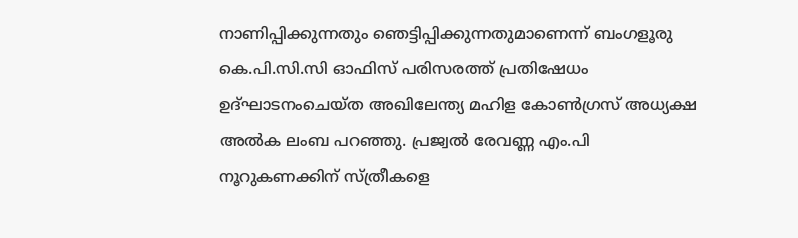നാണിപ്പിക്കുന്നതും ഞെട്ടിപ്പിക്കുന്നതുമാണെന്ന് ബംഗളൂരു കെ.പി.സി.സി ഓഫിസ് പരിസരത്ത് പ്രതിഷേധം ഉദ്ഘാടനംചെയ്ത അഖിലേന്ത്യ മഹിള കോണ്‍ഗ്രസ് അധ്യക്ഷ അല്‍ക ലംബ പറഞ്ഞു. പ്രജ്വല്‍ രേവണ്ണ എം.പി നൂറുകണക്കിന് സ്ത്രീകളെ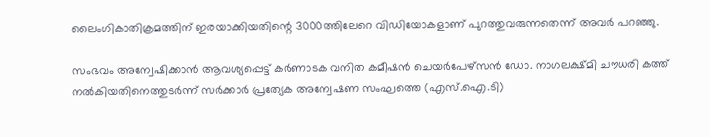ലൈംഗികാതിക്രമത്തിന് ഇരയാക്കിയതിന്റെ 3000ത്തിലേറെ വിഡിയോകളാണ് പുറത്തുവരുന്നതെന്ന് അവർ പറഞ്ഞു.

സംഭവം അന്വേഷിക്കാൻ ആവശ്യപ്പെട്ട് കർണാടക വനിത കമീഷൻ ചെയർപേഴ്സൻ ഡോ. നാഗലക്ഷ്മി ചൗധരി കത്ത് നല്‍കിയതിനെത്തുടർന്ന് സർക്കാർ പ്രത്യേക അന്വേഷണ സംഘത്തെ (എസ്.ഐ.ടി)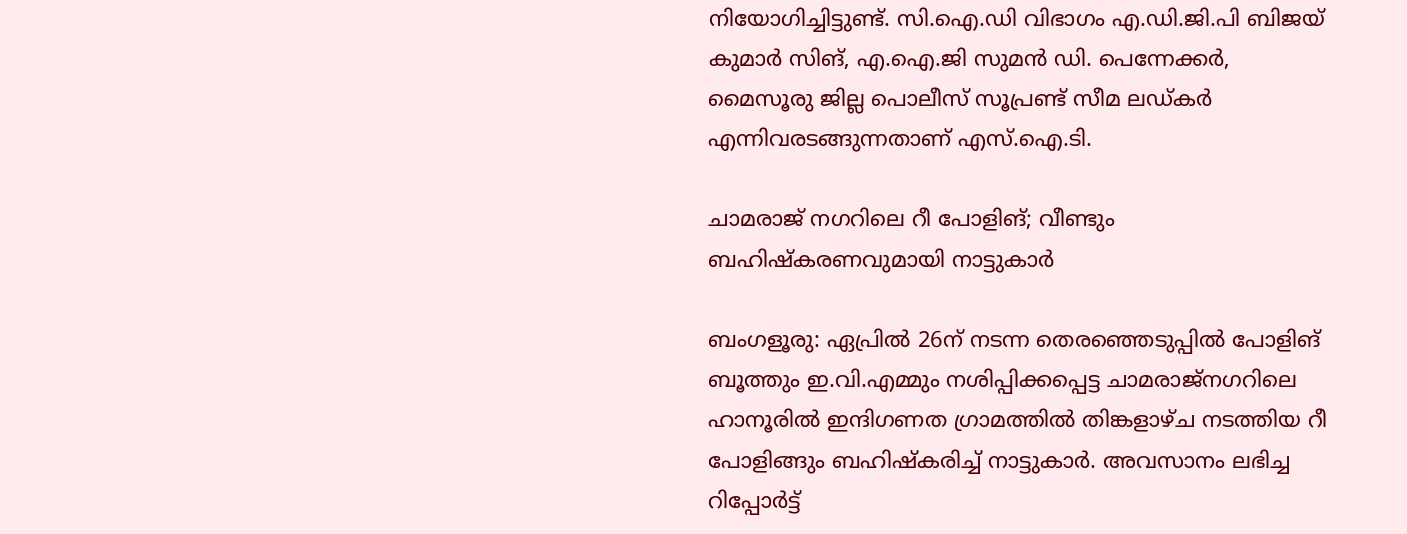നിയോഗിച്ചിട്ടുണ്ട്. സി.ഐ.ഡി വിഭാഗം എ.ഡി.ജി.പി ബിജയ് കുമാർ സിങ്, എ.ഐ.ജി സുമൻ ഡി. പെന്നേക്കർ, മൈസൂരു ജില്ല പൊലീസ് സൂപ്രണ്ട് സീമ ലഡ്കർ എന്നിവരടങ്ങുന്നതാണ് എസ്.ഐ.ടി.

ചാമരാജ് നഗറിലെ റീ പോളിങ്; വീണ്ടും ബഹിഷ്‍കരണവുമായി നാട്ടുകാര്‍

ബംഗളൂരു: ഏപ്രില്‍ 26ന് നടന്ന തെരഞ്ഞെടുപ്പില്‍ പോളിങ് ബൂത്തും ഇ.വി.എമ്മും നശിപ്പിക്കപ്പെട്ട ചാമരാജ്നഗറിലെ ഹാനൂരില്‍ ഇന്ദിഗണത ഗ്രാമത്തില്‍ തിങ്കളാഴ്ച നടത്തിയ റീ പോളിങ്ങും ബഹിഷ്കരിച്ച്‌ നാട്ടുകാർ. അവസാനം ലഭിച്ച റിപ്പോർട്ട്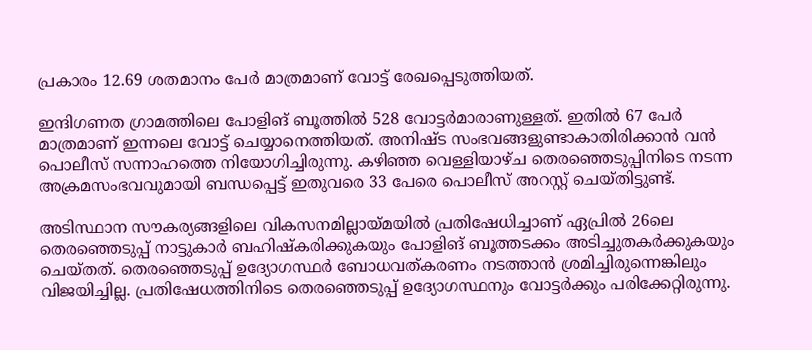പ്രകാരം 12.69 ശതമാനം പേർ മാത്രമാണ് വോട്ട് രേഖപ്പെടുത്തിയത്.

ഇന്ദിഗണത ഗ്രാമത്തിലെ പോളിങ് ബൂത്തില്‍ 528 വോട്ടർമാരാണുള്ളത്. ഇതില്‍ 67 പേർ മാത്രമാണ് ഇന്നലെ വോട്ട് ചെയ്യാനെത്തിയത്. അനിഷ്ട സംഭവങ്ങളുണ്ടാകാതിരിക്കാൻ വൻ പൊലീസ് സന്നാഹത്തെ നിയോഗിച്ചിരുന്നു. കഴിഞ്ഞ വെള്ളിയാഴ്ച തെരഞ്ഞെടുപ്പിനിടെ നടന്ന അക്രമസംഭവവുമായി ബന്ധപ്പെട്ട് ഇതുവരെ 33 പേരെ പൊലീസ് അറസ്റ്റ് ചെയ്തിട്ടുണ്ട്.

അടിസ്ഥാന സൗകര്യങ്ങളിലെ വികസനമില്ലായ്മയില്‍ പ്രതിഷേധിച്ചാണ് ഏപ്രില്‍ 26ലെ തെരഞ്ഞെടുപ്പ് നാട്ടുകാർ ബഹിഷ്‍കരിക്കുകയും പോളിങ് ബൂത്തടക്കം അടിച്ചുതകർക്കുകയും ചെയ്തത്. തെരഞ്ഞെടുപ്പ് ഉദ്യോഗസ്ഥർ ബോധവത്കരണം നടത്താൻ ശ്രമിച്ചിരുന്നെങ്കിലും വിജയിച്ചില്ല. പ്രതിഷേധത്തിനിടെ തെരഞ്ഞെടുപ്പ് ഉദ്യോഗസ്ഥനും വോട്ടർക്കും പരിക്കേറ്റിരുന്നു.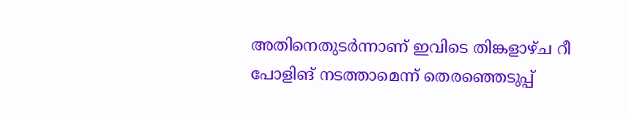അതിനെതുടർന്നാണ് ഇവിടെ തിങ്കളാഴ്ച റീ പോളിങ് നടത്താമെന്ന് തെരഞ്ഞെടുപ്പ്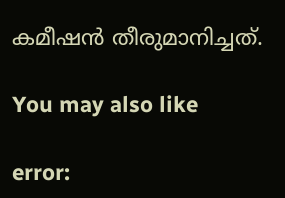കമീഷൻ തീരുമാനിച്ചത്.

You may also like

error: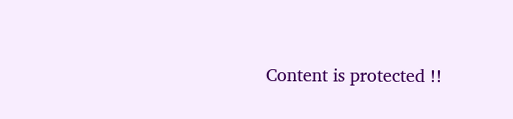Content is protected !!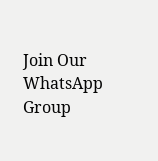Join Our WhatsApp Group